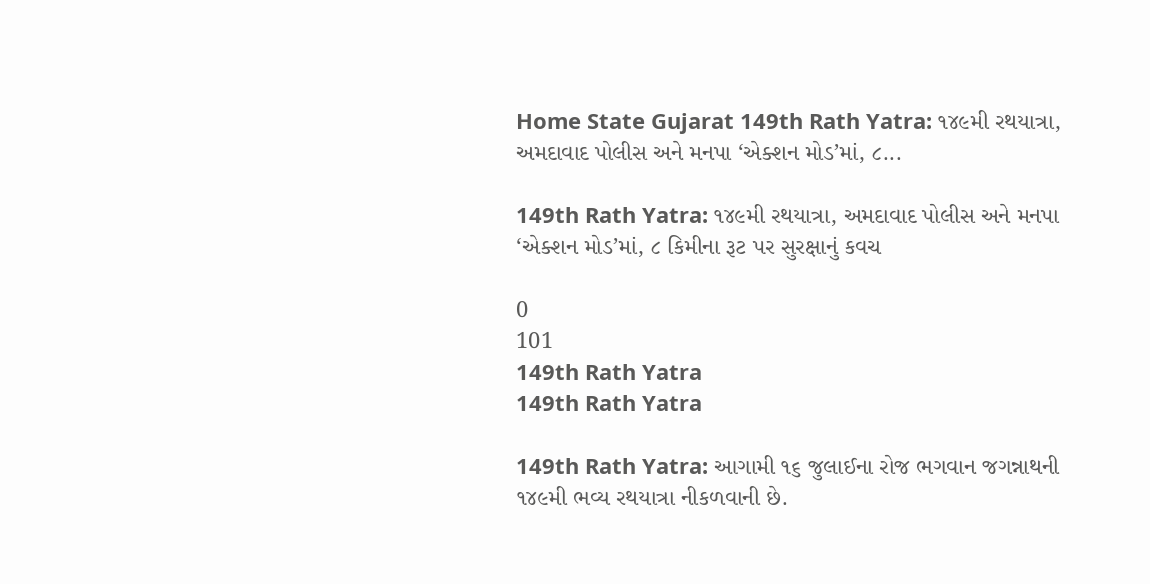Home State Gujarat 149th Rath Yatra: ૧૪૯મી રથયાત્રા, અમદાવાદ પોલીસ અને મનપા ‘એક્શન મોડ’માં, ૮...

149th Rath Yatra: ૧૪૯મી રથયાત્રા, અમદાવાદ પોલીસ અને મનપા ‘એક્શન મોડ’માં, ૮ કિમીના રૂટ પર સુરક્ષાનું કવચ

0
101
149th Rath Yatra
149th Rath Yatra

149th Rath Yatra: આગામી ૧૬ જુલાઈના રોજ ભગવાન જગન્નાથની ૧૪૯મી ભવ્ય રથયાત્રા નીકળવાની છે.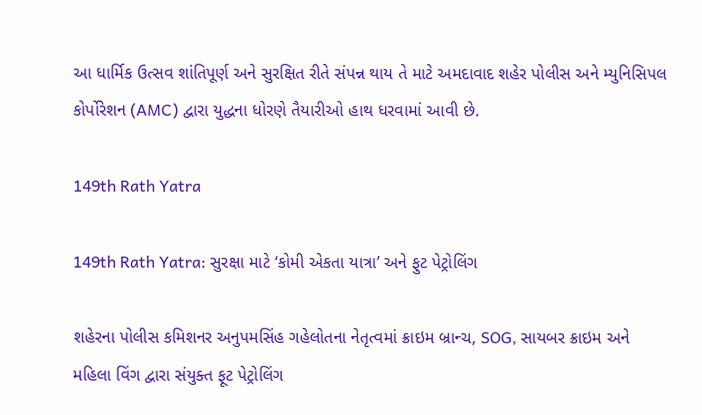આ ધાર્મિક ઉત્સવ શાંતિપૂર્ણ અને સુરક્ષિત રીતે સંપન્ન થાય તે માટે અમદાવાદ શહેર પોલીસ અને મ્યુનિસિપલ કોર્પોરેશન (AMC) દ્વારા યુદ્ધના ધોરણે તૈયારીઓ હાથ ધરવામાં આવી છે.

149th Rath Yatra

149th Rath Yatra: સુરક્ષા માટે ‘કોમી એકતા યાત્રા’ અને ફુટ પેટ્રોલિંગ

શહેરના પોલીસ કમિશનર અનુપમસિંહ ગહેલોતના નેતૃત્વમાં ક્રાઇમ બ્રાન્ચ, SOG, સાયબર ક્રાઇમ અને મહિલા વિંગ દ્વારા સંયુક્ત ફૂટ પેટ્રોલિંગ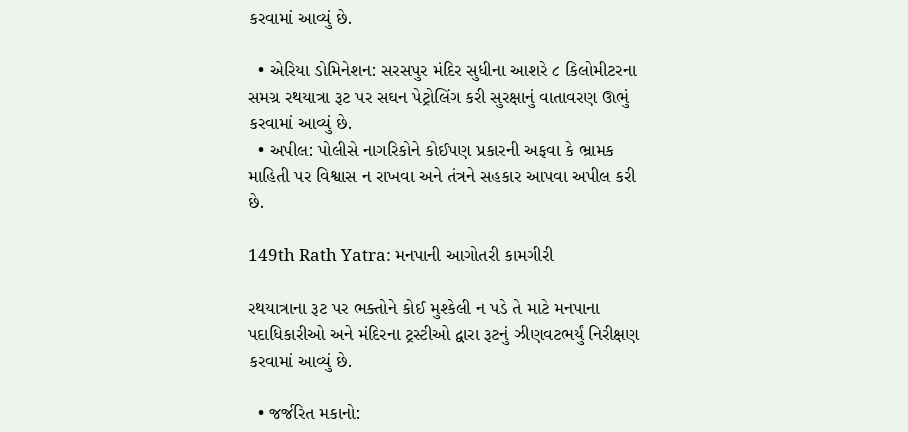કરવામાં આવ્યું છે.

  • એરિયા ડોમિનેશન: સરસપુર મંદિર સુધીના આશરે ૮ કિલોમીટરના સમગ્ર રથયાત્રા રૂટ પર સઘન પેટ્રોલિંગ કરી સુરક્ષાનું વાતાવરણ ઊભું કરવામાં આવ્યું છે.
  • અપીલ: પોલીસે નાગરિકોને કોઈપણ પ્રકારની અફવા કે ભ્રામક માહિતી પર વિશ્વાસ ન રાખવા અને તંત્રને સહકાર આપવા અપીલ કરી છે.

149th Rath Yatra: મનપાની આગોતરી કામગીરી

રથયાત્રાના રૂટ પર ભક્તોને કોઈ મુશ્કેલી ન પડે તે માટે મનપાના પદાધિકારીઓ અને મંદિરના ટ્રસ્ટીઓ દ્વારા રૂટનું ઝીણવટભર્યું નિરીક્ષણ કરવામાં આવ્યું છે.

  • જર્જરિત મકાનો: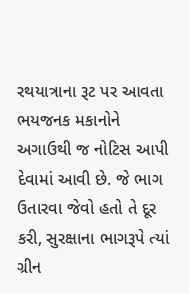રથયાત્રાના રૂટ પર આવતા ભયજનક મકાનોને અગાઉથી જ નોટિસ આપી દેવામાં આવી છે. જે ભાગ ઉતારવા જેવો હતો તે દૂર કરી, સુરક્ષાના ભાગરૂપે ત્યાં ગ્રીન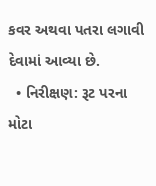કવર અથવા પતરા લગાવી દેવામાં આવ્યા છે.
  • નિરીક્ષણ: રૂટ પરના મોટા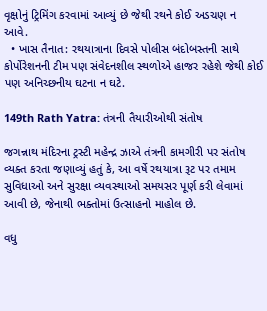વૃક્ષોનું ટ્રિમિંગ કરવામાં આવ્યું છે જેથી રથને કોઈ અડચણ ન આવે.
  • ખાસ તૈનાત: રથયાત્રાના દિવસે પોલીસ બંદોબસ્તની સાથે કોર્પોરેશનની ટીમ પણ સંવેદનશીલ સ્થળોએ હાજર રહેશે જેથી કોઈ પણ અનિચ્છનીય ઘટના ન ઘટે.

149th Rath Yatra: તંત્રની તૈયારીઓથી સંતોષ

જગન્નાથ મંદિરના ટ્રસ્ટી મહેન્દ્ર ઝાએ તંત્રની કામગીરી પર સંતોષ વ્યક્ત કરતા જણાવ્યું હતું કે, આ વર્ષે રથયાત્રા રૂટ પર તમામ સુવિધાઓ અને સુરક્ષા વ્યવસ્થાઓ સમયસર પૂર્ણ કરી લેવામાં આવી છે, જેનાથી ભક્તોમાં ઉત્સાહનો માહોલ છે.

વધુ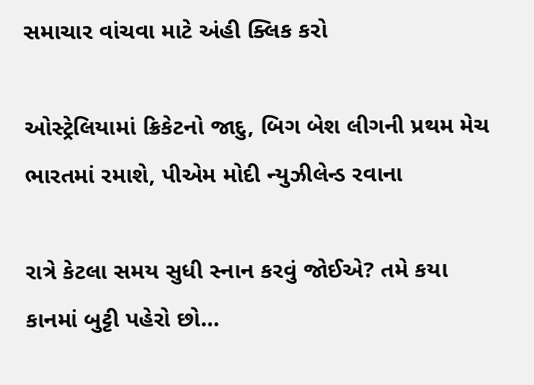સમાચાર વાંચવા માટે અંહી ક્લિક કરો

ઓસ્ટ્રેલિયામાં ક્રિકેટનો જાદુ, બિગ બેશ લીગની પ્રથમ મેચ ભારતમાં રમાશે, પીએમ મોદી ન્યુઝીલેન્ડ રવાના

રાત્રે કેટલા સમય સુધી સ્નાન કરવું જોઈએ? તમે કયા કાનમાં બુટ્ટી પહેરો છો…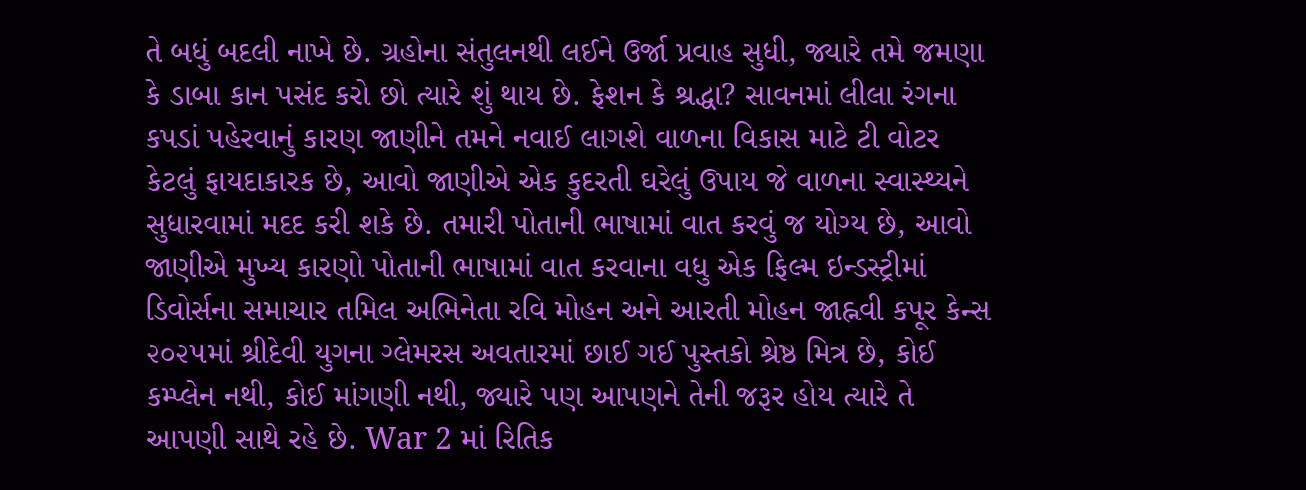તે બધું બદલી નાખે છે. ગ્રહોના સંતુલનથી લઈને ઉર્જા પ્રવાહ સુધી, જ્યારે તમે જમણા કે ડાબા કાન પસંદ કરો છો ત્યારે શું થાય છે. ફેશન કે શ્રદ્ધા? સાવનમાં લીલા રંગના કપડાં પહેરવાનું કારણ જાણીને તમને નવાઈ લાગશે વાળના વિકાસ માટે ટી વોટર કેટલું ફાયદાકારક છે, આવો જાણીએ એક કુદરતી ઘરેલું ઉપાય જે વાળના સ્વાસ્થ્યને સુધારવામાં મદદ કરી શકે છે. તમારી પોતાની ભાષામાં વાત કરવું જ યોગ્ય છે, આવો જાણીએ મુખ્ય કારણો પોતાની ભાષામાં વાત કરવાના વધુ એક ફિલ્મ ઇન્ડસ્ટ્રીમાં ડિવોર્સના સમાચાર તમિલ અભિનેતા રવિ મોહન અને આરતી મોહન જાહ્નવી કપૂર કેન્સ ૨૦૨૫માં શ્રીદેવી યુગના ગ્લેમરસ અવતારમાં છાઈ ગઈ પુસ્તકો શ્રેષ્ઠ મિત્ર છે, કોઈ કમ્પ્લેન નથી, કોઈ માંગણી નથી, જ્યારે પણ આપણને તેની જરૂર હોય ત્યારે તે આપણી સાથે રહે છે. War 2 માં રિતિક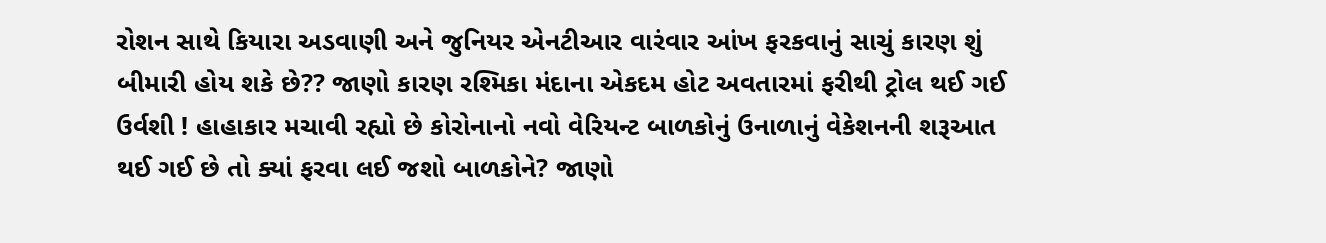રોશન સાથે કિયારા અડવાણી અને જુનિયર એનટીઆર વારંવાર આંખ ફરકવાનું સાચું કારણ શું બીમારી હોય શકે છે?? જાણો કારણ રશ્મિકા મંદાના એકદમ હોટ અવતારમાં ફરીથી ટ્રોલ થઈ ગઈ ઉર્વશી ! હાહાકાર મચાવી રહ્યો છે કોરોનાનો નવો વેરિયન્ટ બાળકોનું ઉનાળાનું વેકેશનની શરૂઆત થઈ ગઈ છે તો ક્યાં ફરવા લઈ જશો બાળકોને? જાણો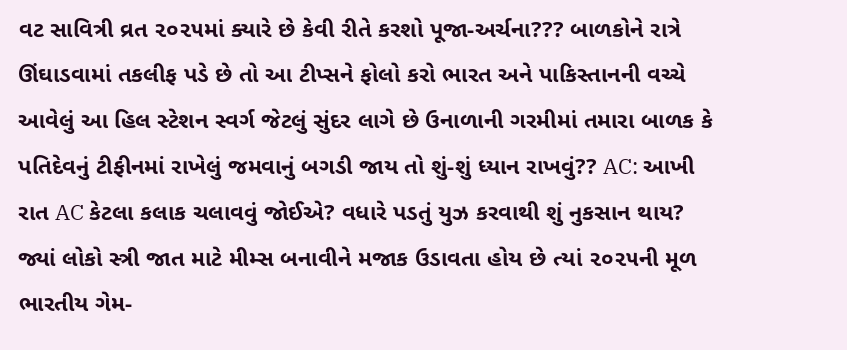વટ સાવિત્રી વ્રત ૨૦૨૫માં ક્યારે છે કેવી રીતે કરશો પૂજા-અર્ચના??? બાળકોને રાત્રે ઊંઘાડવામાં તકલીફ પડે છે તો આ ટીપ્સને ફોલો કરો ભારત અને પાકિસ્તાનની વચ્ચે આવેલું આ હિલ સ્ટેશન સ્વર્ગ જેટલું સુંદર લાગે છે ઉનાળાની ગરમીમાં તમારા બાળક કે પતિદેવનું ટીફીનમાં રાખેલું જમવાનું બગડી જાય તો શું-શું ધ્યાન રાખવું?? AC: આખી રાત AC કેટલા કલાક ચલાવવું જોઈએ? વધારે પડતું યુઝ કરવાથી શું નુકસાન થાય? જ્યાં લોકો સ્ત્રી જાત માટે મીમ્સ બનાવીને મજાક ઉડાવતા હોય છે ત્યાં ૨૦૨૫ની મૂળ ભારતીય ગેમ-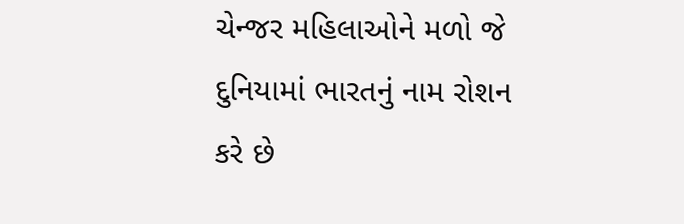ચેન્જર મહિલાઓને મળો જે દુનિયામાં ભારતનું નામ રોશન કરે છે